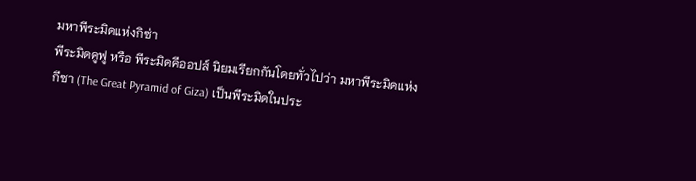มหาพีระมิดแห่งกิซ่า
พีระมิดคูฟู หรือ พีระมิดคีออปส์ นิยมเรียกกันโดยทั่วไปว่า มหาพีระมิดแห่งกีซา (The Great Pyramid of Giza) เป็นพีระมิดในประ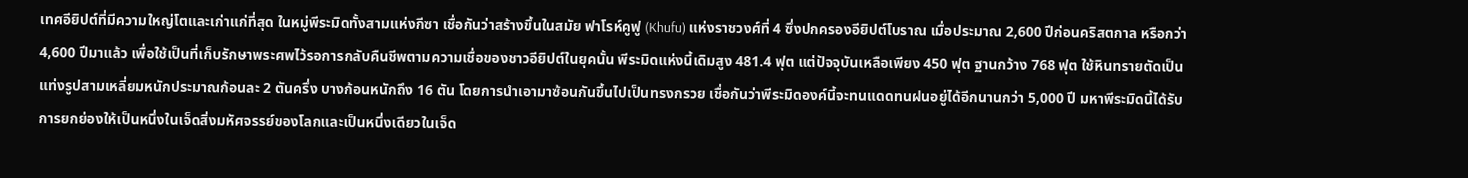เทศอียิปต์ที่มีความใหญ่โตและเก่าแก่ที่สุด ในหมู่พีระมิดทั้งสามแห่งกีซา เชื่อกันว่าสร้างขึ้นในสมัย ฟาโรห์คูฟู (Khufu) แห่งราชวงศ์ที่ 4 ซึ่งปกครองอียิปต์โบราณ เมื่อประมาณ 2,600 ปีก่อนคริสตกาล หรือกว่า 4,600 ปีมาแล้ว เพื่อใช้เป็นที่เก็บรักษาพระศพไว้รอการกลับคืนชีพตามความเชื่อของชาวอียิปต์ในยุคนั้น พีระมิดแห่งนี้เดิมสูง 481.4 ฟุต แต่ปัจจุบันเหลือเพียง 450 ฟุต ฐานกว้าง 768 ฟุต ใช้หินทรายตัดเป็นแท่งรูปสามเหลี่ยมหนักประมาณก้อนละ 2 ตันครึ่ง บางก้อนหนักถึง 16 ตัน โดยการนำเอามาซ้อนกันขึ้นไปเป็นทรงกรวย เชื่อกันว่าพีระมิดองค์นี้จะทนแดดทนฝนอยู่ได้อีกนานกว่า 5,000 ปี มหาพีระมิดนี้ได้รับการยกย่องให้เป็นหนึ่งในเจ็ดสิ่งมหัศจรรย์ของโลกและเป็นหนึ่งเดียวในเจ็ด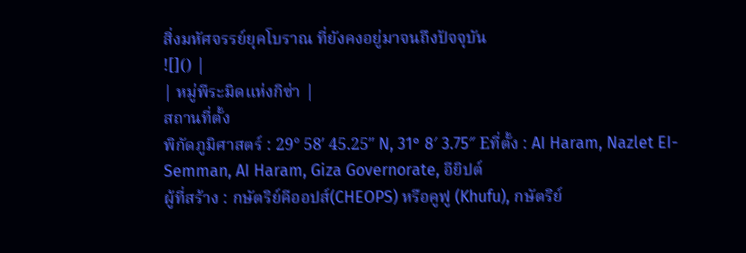สิ่งมหัศจรรย์ยุคโบราณ ที่ยังคงอยู่มาจนถึงปัจจุบัน
![]() |
| หมู่พีระมิดแห่งกิซ่า |
สถานที่ตั้ง
พิกัดภูมิศาสตร์ : 29° 58′ 45.25″ N, 31° 8′ 3.75″ Eที่ตั้ง : AI Haram, Nazlet EI-Semman, AI Haram, Giza Governorate, อียิปต์
ผู้ที่สร้าง : กษัตริย์คีออปส์(CHEOPS) หรือคูฟู (Khufu), กษัตริย์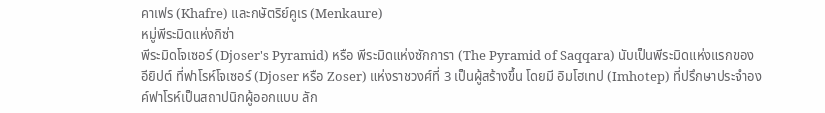คาเฟร (Khafre) และกษัตริย์คูเร (Menkaure)
หมู่พีระมิดแห่งกิซ่า
พีระมิดโจเซอร์ (Djoser's Pyramid) หรือ พีระมิดแห่งซักการา (The Pyramid of Saqqara) นับเป็นพีระมิดแห่งแรกของอียิปต์ ที่ฟาโรห์โจเซอร์ (Djoser หรือ Zoser) แห่งราชวงศ์ที่ 3 เป็นผู้สร้างขึ้น โดยมี อิมโฮเทป (Imhotep) ที่ปรึกษาประจำองค์ฟาโรห์เป็นสถาปนิกผู้ออกแบบ ลัก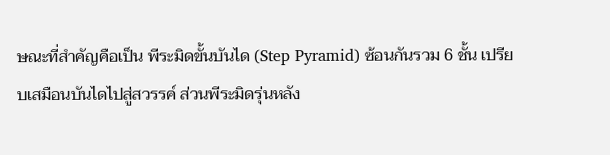ษณะที่สำคัญคือเป็น พีระมิดขั้นบันได (Step Pyramid) ซ้อนกันรวม 6 ชั้น เปรียบเสมือนบันไดไปสู่สวรรค์ ส่วนพีระมิดรุ่นหลัง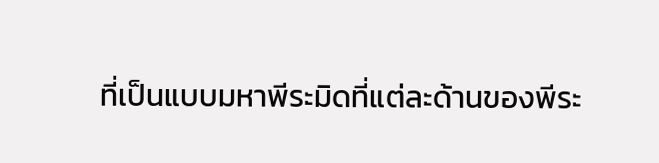ที่เป็นแบบมหาพีระมิดที่แต่ละด้านของพีระ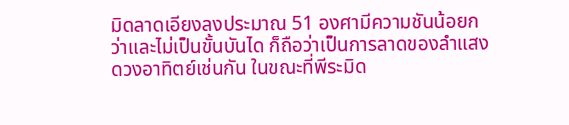มิดลาดเอียงลงประมาณ 51 องศามีความชันน้อยกว่าและไม่เป็นขั้นบันได ก็ถือว่าเป็นการลาดของลำแสงดวงอาทิตย์เช่นกัน ในขณะที่พีระมิด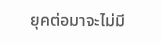ยุคต่อมาจะไม่มี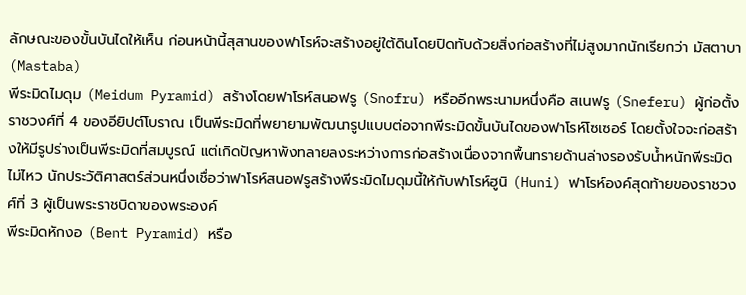ลักษณะของขั้นบันไดให้เห็น ก่อนหน้านี้สุสานของฟาโรห์จะสร้างอยู่ใต้ดินโดยปิดทับด้วยสิ่งก่อสร้างที่ไม่สูงมากนักเรียกว่า มัสตาบา (Mastaba)
พีระมิดไมดุม (Meidum Pyramid) สร้างโดยฟาโรห์สนอฟรู (Snofru) หรืออีกพระนามหนึ่งคือ สเนฟรู (Sneferu) ผู้ก่อตั้งราชวงศ์ที่ 4 ของอียิปต์โบราณ เป็นพีระมิดที่พยายามพัฒนารูปแบบต่อจากพีระมิดขั้นบันไดของฟาโรห์โซเซอร์ โดยตั้งใจจะก่อสร้างให้มีรูปร่างเป็นพีระมิดที่สมบูรณ์ แต่เกิดปัญหาพังทลายลงระหว่างการก่อสร้างเนื่องจากพื้นทรายด้านล่างรองรับน้ำหนักพีระมิดไม่ไหว นักประวัติศาสตร์ส่วนหนึ่งเชื่อว่าฟาโรห์สนอฟรูสร้างพีระมิดไมดุมนี้ให้กับฟาโรห์ฮูนิ (Huni) ฟาโรห์องค์สุดท้ายของราชวงศ์ที่ 3 ผู้เป็นพระราชบิดาของพระองค์
พีระมิดหักงอ (Bent Pyramid) หรือ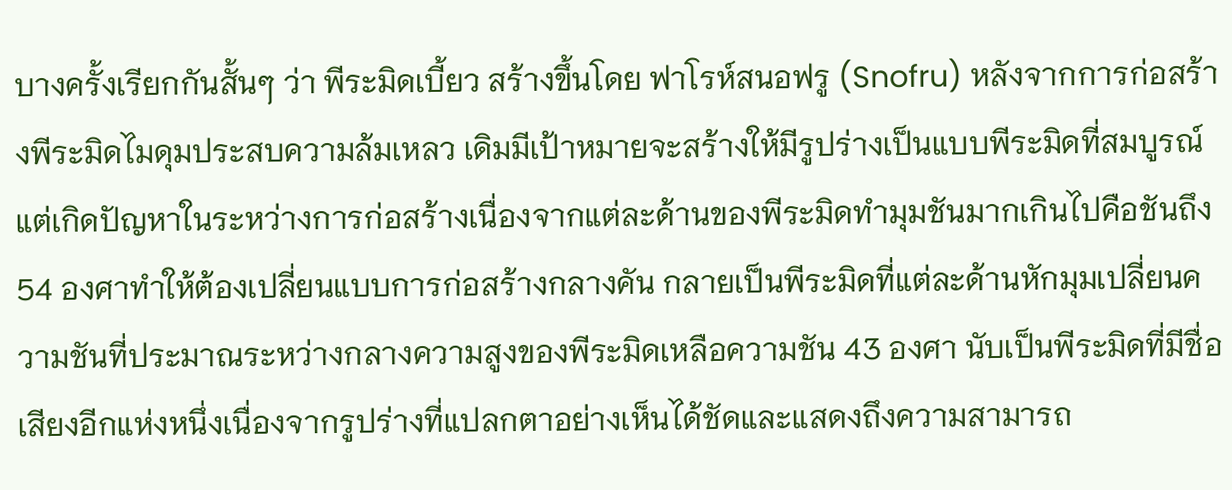บางครั้งเรียกกันสั้นๆ ว่า พีระมิดเบี้ยว สร้างขึ้นโดย ฟาโรห์สนอฟรู (Snofru) หลังจากการก่อสร้างพีระมิดไมดุมประสบความล้มเหลว เดิมมีเป้าหมายจะสร้างให้มีรูปร่างเป็นแบบพีระมิดที่สมบูรณ์ แต่เกิดปัญหาในระหว่างการก่อสร้างเนื่องจากแต่ละด้านของพีระมิดทำมุมชันมากเกินไปคือชันถึง 54 องศาทำให้ต้องเปลี่ยนแบบการก่อสร้างกลางคัน กลายเป็นพีระมิดที่แต่ละด้านหักมุมเปลี่ยนความชันที่ประมาณระหว่างกลางความสูงของพีระมิดเหลือความชัน 43 องศา นับเป็นพีระมิดที่มีชื่อเสียงอีกแห่งหนึ่งเนื่องจากรูปร่างที่แปลกตาอย่างเห็นได้ชัดและแสดงถึงความสามารถ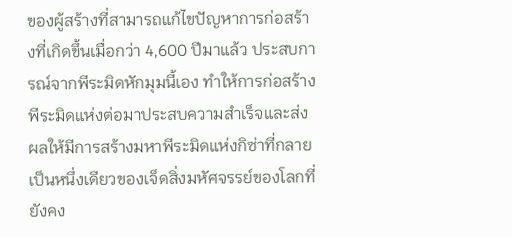ของผู้สร้างที่สามารถแก้ไขปัญหาการก่อสร้างที่เกิดขึ้นเมื่อกว่า 4,600 ปีมาแล้ว ประสบการณ์จากพีระมิดหักมุมนี้เอง ทำให้การก่อสร้างพีระมิดแห่งต่อมาประสบความสำเร็จและส่งผลให้มีการสร้างมหาพีระมิดแห่งกิซ่าที่กลายเป็นหนึ่งเดียวของเจ็ดสิ่งมหัศจรรย์ของโลกที่ยังคง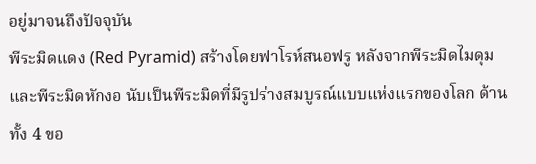อยู่มาจนถึงปัจจุบัน
พีระมิดแดง (Red Pyramid) สร้างโดยฟาโรห์สนอฟรู หลังจากพีระมิดไมดุม และพีระมิดหักงอ นับเป็นพีระมิดที่มีรูปร่างสมบูรณ์แบบแห่งแรกของโลก ด้านทั้ง 4 ขอ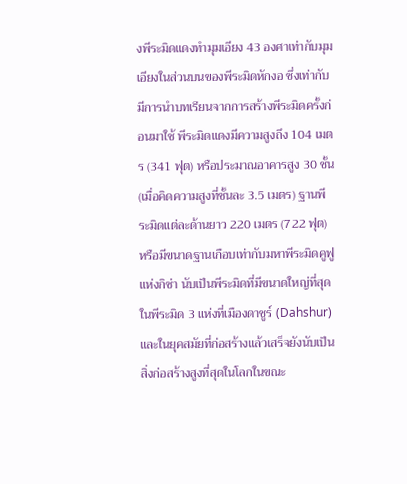งพีระมิดแดงทำมุมเอียง 43 องศาเท่ากับมุมเอียงในส่วนบนของพีระมิดหักงอ ซึ่งเท่ากับมีการนำบทเรียนจากการสร้างพีระมิดครั้งก่อนมาใช้ พีระมิดแดงมีความสูงถึง 104 เมตร (341 ฟุต) หรือประมาณอาคารสูง 30 ชั้น (เมื่อคิดความสูงที่ชั้นละ 3.5 เมตร) ฐานพีระมิดแต่ละด้านยาว 220 เมตร (722 ฟุต) หรือมีขนาดฐานเกือบเท่ากับมหาพีระมิดคูฟูแห่งกิซ่า นับเป็นพีระมิดที่มีขนาดใหญ่ที่สุดในพีระมิด 3 แห่งที่เมืองดาชูร์ (Dahshur) และในยุคสมัยที่ก่อสร้างแล้วเสร็จยังนับเป็นสิ่งก่อสร้างสูงที่สุดในโลกในขณะ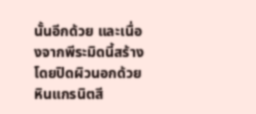นั้นอีกด้วย และเนื่องจากพีระมิดนี้สร้างโดยปิดผิวนอกด้วยหินแกรนิตสี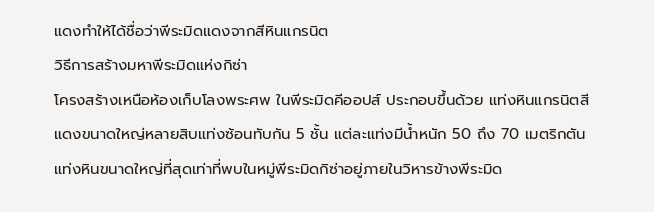แดงทำให้ได้ชื่อว่าพีระมิดแดงจากสีหินแกรนิต
วิธีการสร้างมหาพีระมิดแห่งกิซ่า
โครงสร้างเหนือห้องเก็บโลงพระศพ ในพีระมิดคีออปส์ ประกอบขึ้นด้วย แท่งหินแกรนิตสีแดงขนาดใหญ่หลายสิบแท่งซ้อนทับกัน 5 ชั้น แต่ละแท่งมีน้ำหนัก 50 ถึง 70 เมตริกตัน แท่งหินขนาดใหญ่ที่สุดเท่าที่พบในหมู่พีระมิดกิซ่าอยู่ภายในวิหารข้างพีระมิด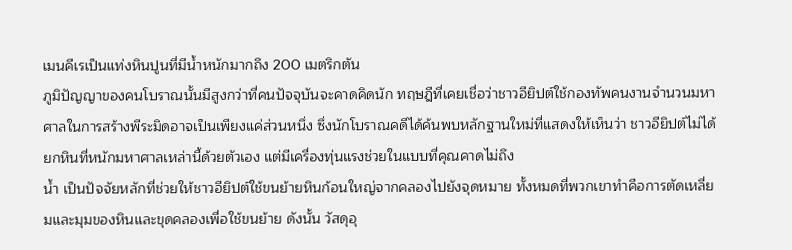เมนคีเรเป็นแท่งหินปูนที่มีน้ำหนักมากถึง 200 เมตริกตัน
ภูมิปัญญาของคนโบราณนั้นมีสูงกว่าที่คนปัจจุบันจะคาดคิดนัก ทฤษฎีที่เคยเชื่อว่าชาวอียิปต์ใช้กองทัพคนงานจำนวนมหาศาลในการสร้างพีระมิดอาจเป็นเพียงแค่ส่วนหนึ่ง ซึ่งนักโบราณคดีได้ค้นพบหลักฐานใหม่ที่แสดงให้เห็นว่า ชาวอียิปต์ไม่ได้ยกหินที่หนักมหาศาลเหล่านี้ด้วยตัวเอง แต่มีเครื่องทุ่นแรงช่วยในแบบที่คุณคาดไม่ถึง
น้ำ เป็นปัจจัยหลักที่ช่วยให้ชาวอียิปต์ใช้ขนย้ายหินก้อนใหญ่จากคลองไปยังจุดหมาย ทั้งหมดที่พวกเขาทำคือการตัดเหลี่ยมและมุมของหินและขุดคลองเพื่อใช้ขนย้าย ดังนั้น วัสดุอุ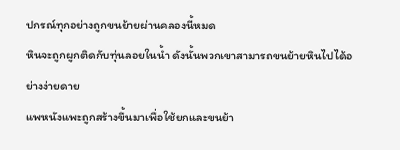ปกรณ์ทุกอย่างถูกขนย้ายผ่านคลองนี้หมด
หินจะถูกผูกติดกับทุ่นลอยในน้ำ ดังนั้นพวกเขาสามารถขนย้ายหินไปได้อย่างง่ายดาย
แพหนังแพะถูกสร้างขึ้นมาเพื่อใช้ยกและขนย้า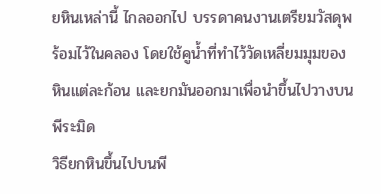ยหินเหล่านี้ ไกลออกไป บรรดาคนงานเตรียมวัสดุพร้อมไว้ในคลอง โดยใช้คูน้ำที่ทำไว้วัดเหลี่ยมมุมของหินแต่ละก้อน และยกมันออกมาเพื่อนำขึ้นไปวางบนพีระมิด
วิธียกหินขึ้นไปบนพี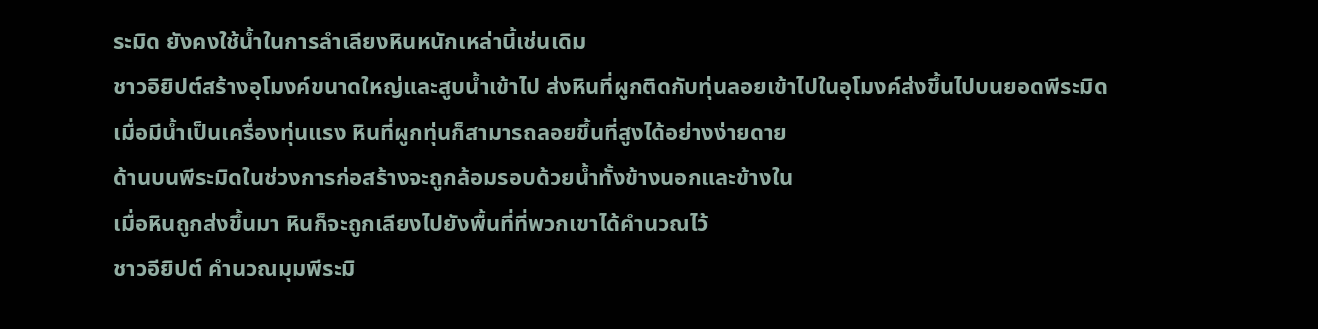ระมิด ยังคงใช้น้ำในการลำเลียงหินหนักเหล่านี้เช่นเดิม
ชาวอิยิปต์สร้างอุโมงค์ขนาดใหญ่และสูบน้ำเข้าไป ส่งหินที่ผูกติดกับทุ่นลอยเข้าไปในอุโมงค์ส่งขึ้นไปบนยอดพีระมิด
เมื่อมีน้ำเป็นเครื่องทุ่นแรง หินที่ผูกทุ่นก็สามารถลอยขึ้นที่สูงได้อย่างง่ายดาย
ด้านบนพีระมิดในช่วงการก่อสร้างจะถูกล้อมรอบด้วยน้ำทั้งข้างนอกและข้างใน
เมื่อหินถูกส่งขึ้นมา หินก็จะถูกเลียงไปยังพื้นที่ที่พวกเขาได้คำนวณไว้
ชาวอียิปต์ คำนวณมุมพีระมิ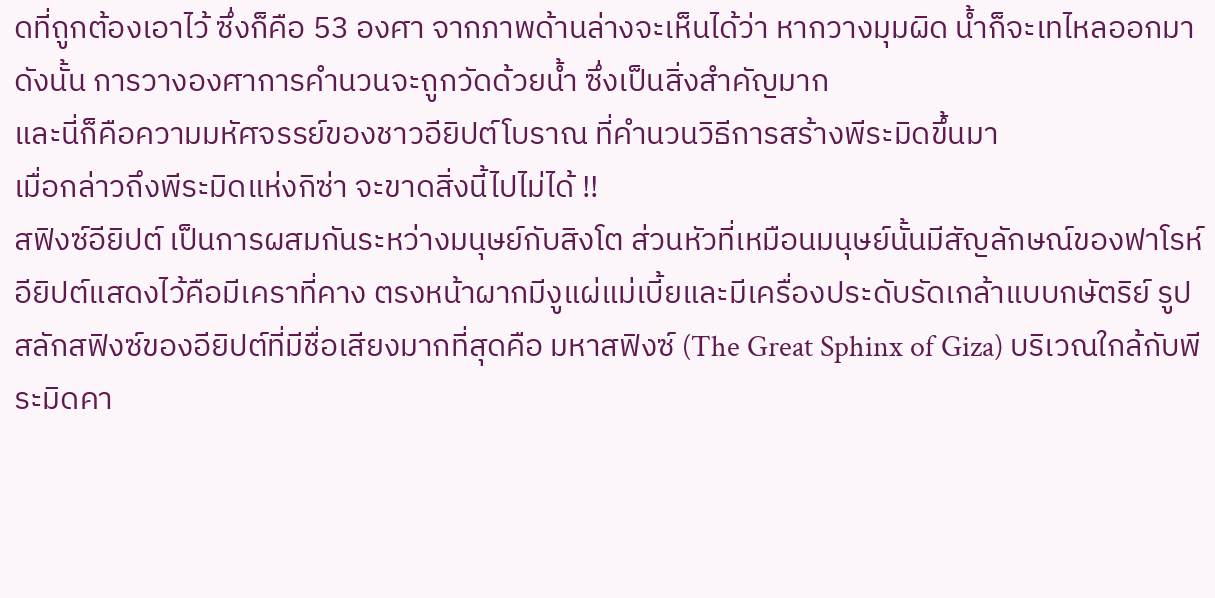ดที่ถูกต้องเอาไว้ ซึ่งก็คือ 53 องศา จากภาพด้านล่างจะเห็นได้ว่า หากวางมุมผิด น้ำก็จะเทไหลออกมา ดังนั้น การวางองศาการคำนวนจะถูกวัดด้วยน้ำ ซึ่งเป็นสิ่งสำคัญมาก
และนี่ก็คือความมหัศจรรย์ของชาวอียิปต์โบราณ ที่คำนวนวิธีการสร้างพีระมิดขึ้นมา
เมื่อกล่าวถึงพีระมิดแห่งกิซ่า จะขาดสิ่งนี้ไปไม่ได้ !!
สฟิงซ์อียิปต์ เป็นการผสมกันระหว่างมนุษย์กับสิงโต ส่วนหัวที่เหมือนมนุษย์นั้นมีสัญลักษณ์ของฟาโรห์อียิปต์แสดงไว้คือมีเคราที่คาง ตรงหน้าผากมีงูแผ่แม่เบี้ยและมีเครื่องประดับรัดเกล้าแบบกษัตริย์ รูปสลักสฟิงซ์ของอียิปต์ที่มีชื่อเสียงมากที่สุดคือ มหาสฟิงซ์ (The Great Sphinx of Giza) บริเวณใกล้กับพีระมิดคา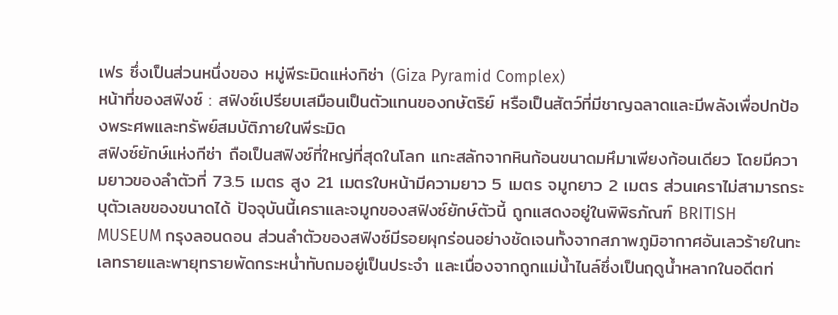เฟร ซึ่งเป็นส่วนหนึ่งของ หมู่พีระมิดแห่งกิซ่า (Giza Pyramid Complex)
หน้าที่ของสฟิงซ์ : สฟิงซ์เปรียบเสมือนเป็นตัวแทนของกษัตริย์ หรือเป็นสัตว์ที่มีชาญฉลาดและมีพลังเพื่อปกป้องพระศพและทรัพย์สมบัติภายในพีระมิด
สฟิงซ์ยักษ์แห่งกีซ่า ถือเป็นสฟิงซ์ที่ใหญ่ที่สุดในโลก แกะสลักจากหินก้อนขนาดมหึมาเพียงก้อนเดียว โดยมีความยาวของลำตัวที่ 73.5 เมตร สูง 21 เมตรใบหน้ามีความยาว 5 เมตร จมูกยาว 2 เมตร ส่วนเคราไม่สามารถระบุตัวเลขของขนาดได้ ปัจจุบันนี้เคราและจมูกของสฟิงซ์ยักษ์ตัวนี้ ถูกแสดงอยู่ในพิพิธภัณฑ์ BRITISH MUSEUM กรุงลอนดอน ส่วนลำตัวของสฟิงซ์มีรอยผุกร่อนอย่างชัดเจนทั้งจากสภาพภูมิอากาศอันเลวร้ายในทะเลทรายและพายุทรายพัดกระหน่ำทับถมอยู่เป็นประจำ และเนื่องจากถูกแม่น้ำไนล์ซึ่งเป็นฤดูน้ำหลากในอดีตท่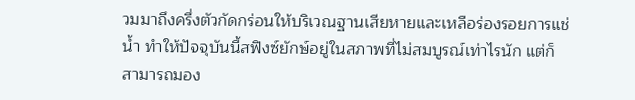วมมาถึงครึ่งตัวกัดกร่อนให้บริเวณฐานเสียหายและเหลือร่องรอยการแช่น้ำ ทำให้ปัจจุบันนี้สฟิงซ์ยักษ์อยู่ในสภาพที่ไม่สมบูรณ์เท่าไรนัก แต่ก็สามารถมอง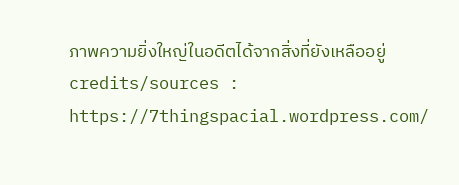ภาพความยิ่งใหญ่ในอดีตได้จากสิ่งที่ยังเหลืออยู่
credits/sources : https://7thingspacial.wordpress.com/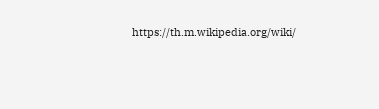https://th.m.wikipedia.org/wiki/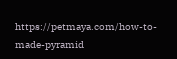https://petmaya.com/how-to-made-pyramid